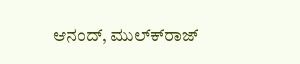ಆನಂದ್, ಮುಲ್ಕ್‍ರಾಜ್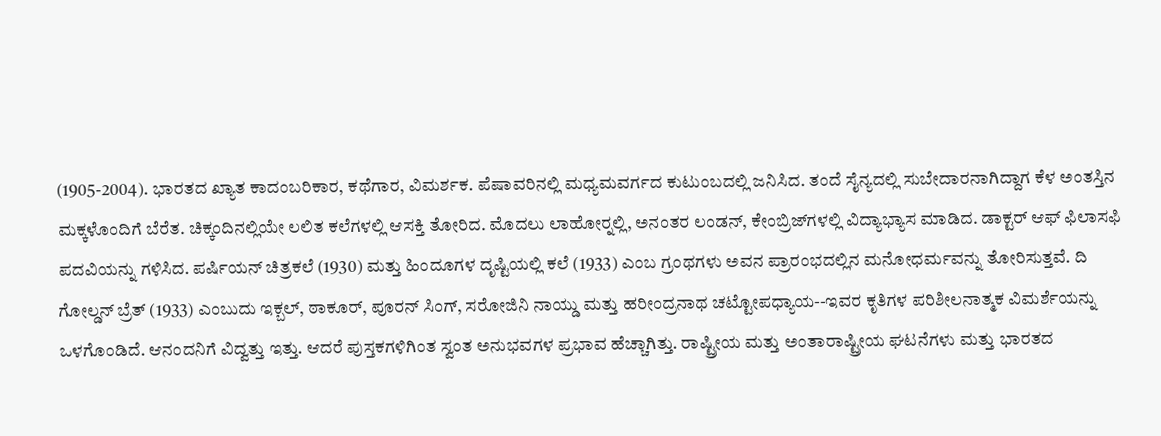(1905-2004). ಭಾರತದ ಖ್ಯಾತ ಕಾದಂಬರಿಕಾರ, ಕಥೆಗಾರ, ವಿಮರ್ಶಕ. ಪೆಷಾವರಿನಲ್ಲಿ ಮಧ್ಯಮವರ್ಗದ ಕುಟುಂಬದಲ್ಲಿ ಜನಿಸಿದ. ತಂದೆ ಸೈನ್ಯದಲ್ಲಿ ಸುಬೇದಾರನಾಗಿದ್ದಾಗ ಕೆಳ ಅಂತಸ್ತಿನ ಮಕ್ಕಳೊಂದಿಗೆ ಬೆರೆತ. ಚಿಕ್ಕಂದಿನಲ್ಲಿಯೇ ಲಲಿತ ಕಲೆಗಳಲ್ಲಿ ಆಸಕ್ತಿ ತೋರಿದ. ಮೊದಲು ಲಾಹೋರ್‍ನಲ್ಲಿ, ಅನಂತರ ಲಂಡನ್, ಕೇಂಬ್ರಿಜ್‍ಗಳಲ್ಲಿ ವಿದ್ಯಾಭ್ಯಾಸ ಮಾಡಿದ. ಡಾಕ್ಟರ್ ಆಫ್ ಫಿಲಾಸಫಿ ಪದವಿಯನ್ನು ಗಳಿಸಿದ. ಪರ್ಷಿಯನ್ ಚಿತ್ರಕಲೆ (1930) ಮತ್ತು ಹಿಂದೂಗಳ ದೃಷ್ಟಿಯಲ್ಲಿ ಕಲೆ (1933) ಎಂಬ ಗ್ರಂಥಗಳು ಅವನ ಪ್ರಾರಂಭದಲ್ಲಿನ ಮನೋಧರ್ಮವನ್ನು ತೋರಿಸುತ್ತವೆ. ದಿ ಗೋಲ್ಡನ್ ಬ್ರೆತ್ (1933) ಎಂಬುದು ಇಕ್ಬಲ್, ಠಾಕೂರ್, ಪೂರನ್ ಸಿಂಗ್, ಸರೋಜಿನಿ ನಾಯ್ಡು ಮತ್ತು ಹರೀಂದ್ರನಾಥ ಚಟ್ಟೋಪಧ್ಯಾಯ--ಇವರ ಕೃತಿಗಳ ಪರಿಶೀಲನಾತ್ಮಕ ವಿಮರ್ಶೆಯನ್ನು ಒಳಗೊಂಡಿದೆ. ಆನಂದನಿಗೆ ವಿದ್ವತ್ತು ಇತ್ತು. ಆದರೆ ಪುಸ್ತಕಗಳಿಗಿಂತ ಸ್ವಂತ ಅನುಭವಗಳ ಪ್ರಭಾವ ಹೆಚ್ಚಾಗಿತ್ತು. ರಾಷ್ಟ್ರೀಯ ಮತ್ತು ಅಂತಾರಾಷ್ಟ್ರೀಯ ಘಟನೆಗಳು ಮತ್ತು ಭಾರತದ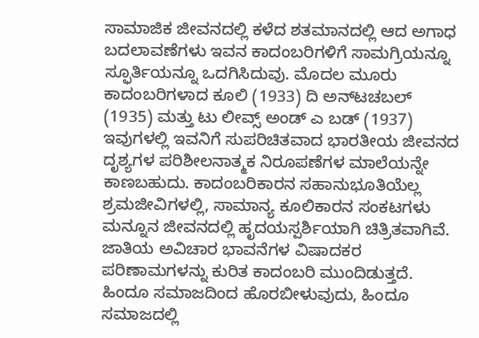ಸಾಮಾಜಿಕ ಜೀವನದಲ್ಲಿ ಕಳೆದ ಶತಮಾನದಲ್ಲಿ ಆದ ಅಗಾಧ ಬದಲಾವಣೆಗಳು ಇವನ ಕಾದಂಬರಿಗಳಿಗೆ ಸಾಮಗ್ರಿಯನ್ನೂ ಸ್ಫೂರ್ತಿಯನ್ನೂ ಒದಗಿಸಿದುವು. ಮೊದಲ ಮೂರು ಕಾದಂಬರಿಗಳಾದ ಕೂಲಿ (1933) ದಿ ಅನ್‍ಟಚಬಲ್ (1935) ಮತ್ತು ಟು ಲೀವ್ಸ್ ಅಂಡ್ ಎ ಬಡ್ (1937) ಇವುಗಳಲ್ಲಿ ಇವನಿಗೆ ಸುಪರಿಚಿತವಾದ ಭಾರತೀಯ ಜೀವನದ ದೃಶ್ಯಗಳ ಪರಿಶೀಲನಾತ್ಮಕ ನಿರೂಪಣೆಗಳ ಮಾಲೆಯನ್ನೇ ಕಾಣಬಹುದು. ಕಾದಂಬರಿಕಾರನ ಸಹಾನುಭೂತಿಯೆಲ್ಲ ಶ್ರಮಜೀವಿಗಳಲ್ಲಿ, ಸಾಮಾನ್ಯ ಕೂಲಿಕಾರನ ಸಂಕಟಗಳು ಮನ್ನೂನ ಜೀವನದಲ್ಲಿ ಹೃದಯಸ್ಪರ್ಶಿಯಾಗಿ ಚಿತ್ರಿತವಾಗಿವೆ. ಜಾತಿಯ ಅವಿಚಾರ ಭಾವನೆಗಳ ವಿಷಾದಕರ ಪರಿಣಾಮಗಳನ್ನು ಕುರಿತ ಕಾದಂಬರಿ ಮುಂದಿಡುತ್ತದೆ. ಹಿಂದೂ ಸಮಾಜದಿಂದ ಹೊರಬೀಳುವುದು, ಹಿಂದೂ ಸಮಾಜದಲ್ಲಿ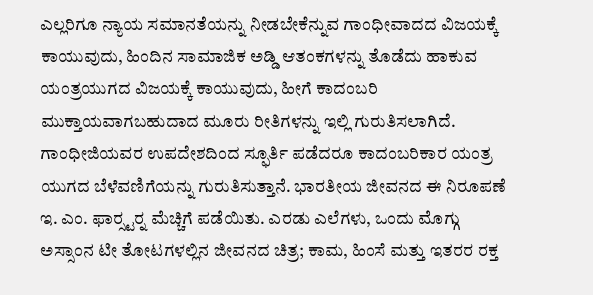ಎಲ್ಲರಿಗೂ ನ್ಯಾಯ ಸಮಾನತೆಯನ್ನು ನೀಡಬೇಕೆನ್ನುವ ಗಾಂಧೀವಾದದ ವಿಜಯಕ್ಕೆ ಕಾಯುವುದು, ಹಿಂದಿನ ಸಾಮಾಜಿಕ ಅಡ್ಡಿ ಆತಂಕಗಳನ್ನು ತೊಡೆದು ಹಾಕುವ ಯಂತ್ರಯುಗದ ವಿಜಯಕ್ಕೆ ಕಾಯುವುದು, ಹೀಗೆ ಕಾದಂಬರಿ ಮುಕ್ತಾಯವಾಗಬಹುದಾದ ಮೂರು ರೀತಿಗಳನ್ನು ಇಲ್ಲಿ ಗುರುತಿಸಲಾಗಿದೆ. ಗಾಂಧೀಜಿಯವರ ಉಪದೇಶದಿಂದ ಸ್ಫೂರ್ತಿ ಪಡೆದರೂ ಕಾದಂಬರಿಕಾರ ಯಂತ್ರ ಯುಗದ ಬೆಳೆವಣಿಗೆಯನ್ನು ಗುರುತಿಸುತ್ತಾನೆ. ಭಾರತೀಯ ಜೀವನದ ಈ ನಿರೂಪಣೆ ಇ. ಎಂ. ಫಾರ್‍ಸ್ಟರ್‍ನ ಮೆಚ್ಚಿಗೆ ಪಡೆಯಿತು. ಎರಡು ಎಲೆಗಳು, ಒಂದು ಮೊಗ್ಗು ಅಸ್ಸಾಂನ ಟೀ ತೋಟಗಳಲ್ಲಿನ ಜೀವನದ ಚಿತ್ರ; ಕಾಮ, ಹಿಂಸೆ ಮತ್ತು ಇತರರ ರಕ್ತ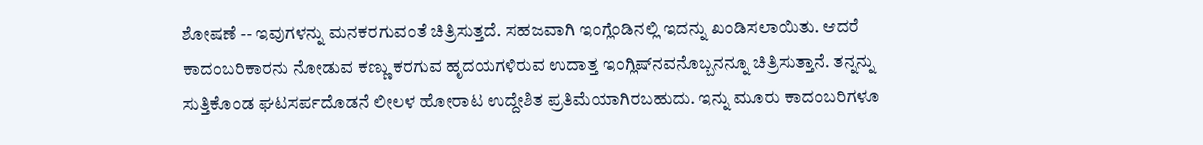ಶೋಷಣೆ -- ಇವುಗಳನ್ನು ಮನಕರಗುವಂತೆ ಚಿತ್ರಿಸುತ್ತದೆ. ಸಹಜವಾಗಿ ಇಂಗ್ಲೆಂಡಿನಲ್ಲಿ ಇದನ್ನು ಖಂಡಿಸಲಾಯಿತು. ಆದರೆ ಕಾದಂಬರಿಕಾರನು ನೋಡುವ ಕಣ್ಣು ಕರಗುವ ಹೃದಯಗಳಿರುವ ಉದಾತ್ತ ಇಂಗ್ಲಿಷ್‍ನವನೊಬ್ಬನನ್ನೂ ಚಿತ್ರಿಸುತ್ತಾನೆ. ತನ್ನನ್ನು ಸುತ್ತಿಕೊಂಡ ಘಟಸರ್ಪದೊಡನೆ ಲೀಲಳ ಹೋರಾಟ ಉದ್ದೇಶಿತ ಪ್ರತಿಮೆಯಾಗಿರಬಹುದು. ಇನ್ನು ಮೂರು ಕಾದಂಬರಿಗಳೂ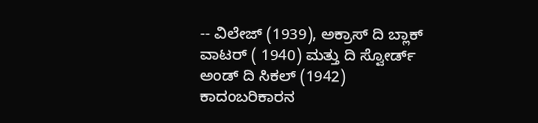-- ವಿಲೇಜ್ (1939), ಅಕ್ರಾಸ್ ದಿ ಬ್ಲಾಕ್ ವಾಟರ್ ( 1940) ಮತ್ತು ದಿ ಸ್ವೋರ್ಡ್ ಅಂಡ್ ದಿ ಸಿಕಲ್ (1942) ಕಾದಂಬರಿಕಾರನ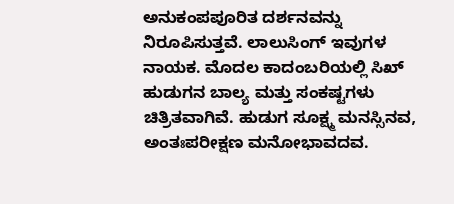ಅನುಕಂಪಪೂರಿತ ದರ್ಶನವನ್ನು ನಿರೂಪಿಸುತ್ತವೆ. ಲಾಲುಸಿಂಗ್ ಇವುಗಳ ನಾಯಕ. ಮೊದಲ ಕಾದಂಬರಿಯಲ್ಲಿ ಸಿಖ್ ಹುಡುಗನ ಬಾಲ್ಯ ಮತ್ತು ಸಂಕಷ್ಟಗಳು ಚಿತ್ರಿತವಾಗಿವೆ. ಹುಡುಗ ಸೂಕ್ಷ್ಮ ಮನಸ್ಸಿನವ, ಅಂತಃಪರೀಕ್ಷಣ ಮನೋಭಾವದವ.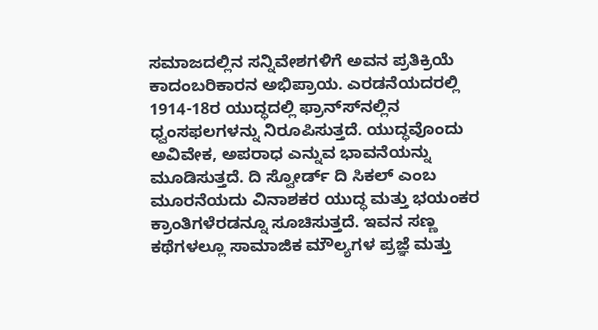ಸಮಾಜದಲ್ಲಿನ ಸನ್ನಿವೇಶಗಳಿಗೆ ಅವನ ಪ್ರತಿಕ್ರಿಯೆ ಕಾದಂಬರಿಕಾರನ ಅಭಿಪ್ರಾಯ. ಎರಡನೆಯದರಲ್ಲಿ 1914-18ರ ಯುದ್ಧದಲ್ಲಿ ಫ್ರಾನ್ಸ್‍ನಲ್ಲಿನ ಧ್ವಂಸಫಲಗಳನ್ನು ನಿರೂಪಿಸುತ್ತದೆ. ಯುದ್ಧವೊಂದು ಅವಿವೇಕ, ಅಪರಾಧ ಎನ್ನುವ ಭಾವನೆಯನ್ನು ಮೂಡಿಸುತ್ತದೆ. ದಿ ಸ್ವೋರ್ಡ್ ದಿ ಸಿಕಲ್ ಎಂಬ ಮೂರನೆಯದು ವಿನಾಶಕರ ಯುದ್ಧ ಮತ್ತು ಭಯಂಕರ ಕ್ರಾಂತಿಗಳೆರಡನ್ನೂ ಸೂಚಿಸುತ್ತದೆ. ಇವನ ಸಣ್ಣ ಕಥೆಗಳಲ್ಲೂ ಸಾಮಾಜಿಕ ಮೌಲ್ಯಗಳ ಪ್ರಜ್ಞೆ ಮತ್ತು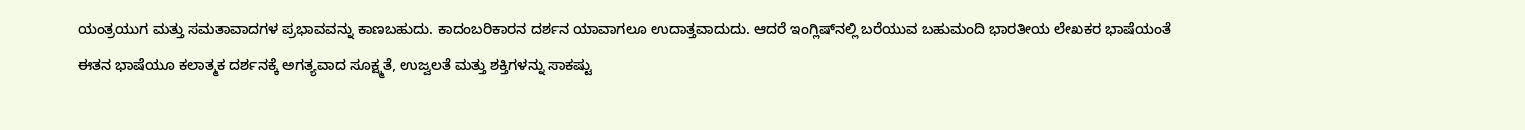ಯಂತ್ರಯುಗ ಮತ್ತು ಸಮತಾವಾದಗಳ ಪ್ರಭಾವವನ್ನು ಕಾಣಬಹುದು. ಕಾದಂಬರಿಕಾರನ ದರ್ಶನ ಯಾವಾಗಲೂ ಉದಾತ್ತವಾದುದು. ಆದರೆ ಇಂಗ್ಲಿಷ್‍ನಲ್ಲಿ ಬರೆಯುವ ಬಹುಮಂದಿ ಭಾರತೀಯ ಲೇಖಕರ ಭಾಷೆಯಂತೆ ಈತನ ಭಾಷೆಯೂ ಕಲಾತ್ಮಕ ದರ್ಶನಕ್ಕೆ ಅಗತ್ಯವಾದ ಸೂಕ್ಷ್ಮತೆ, ಉಜ್ವಲತೆ ಮತ್ತು ಶಕ್ತಿಗಳನ್ನು ಸಾಕಷ್ಟು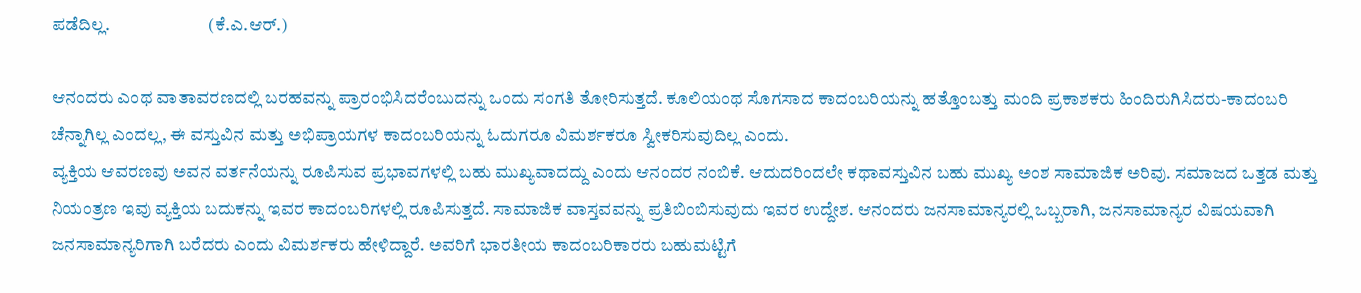ಪಡೆದಿಲ್ಲ.                            (ಕೆ.ಎ.ಆರ್.)

ಆನಂದರು ಎಂಥ ವಾತಾವರಣದಲ್ಲಿ ಬರಹವನ್ನು ಪ್ರಾರಂಭಿಸಿದರೆಂಬುದನ್ನು ಒಂದು ಸಂಗತಿ ತೋರಿಸುತ್ತದೆ. ಕೂಲಿಯಂಥ ಸೊಗಸಾದ ಕಾದಂಬರಿಯನ್ನು ಹತ್ತೊಂಬತ್ತು ಮಂದಿ ಪ್ರಕಾಶಕರು ಹಿಂದಿರುಗಿಸಿದರು-ಕಾದಂಬರಿ ಚೆನ್ನಾಗಿಲ್ಲ ಎಂದಲ್ಲ, ಈ ವಸ್ತುವಿನ ಮತ್ತು ಅಭಿಪ್ರಾಯಗಳ ಕಾದಂಬರಿಯನ್ನು ಓದುಗರೂ ವಿಮರ್ಶಕರೂ ಸ್ವೀಕರಿಸುವುದಿಲ್ಲ ಎಂದು.
ವ್ಯಕ್ತಿಯ ಆವರಣವು ಅವನ ವರ್ತನೆಯನ್ನು ರೂಪಿಸುವ ಪ್ರಭಾವಗಳಲ್ಲಿ ಬಹು ಮುಖ್ಯವಾದದ್ದು ಎಂದು ಆನಂದರ ನಂಬಿಕೆ. ಆದುದರಿಂದಲೇ ಕಥಾವಸ್ತುವಿನ ಬಹು ಮುಖ್ಯ ಅಂಶ ಸಾಮಾಜಿಕ ಅರಿವು. ಸಮಾಜದ ಒತ್ತಡ ಮತ್ತು ನಿಯಂತ್ರಣ ಇವು ವ್ಯಕ್ತಿಯ ಬದುಕನ್ನು ಇವರ ಕಾದಂಬರಿಗಳಲ್ಲಿ ರೂಪಿಸುತ್ತದೆ. ಸಾಮಾಜಿಕ ವಾಸ್ತವವನ್ನು ಪ್ರತಿಬಿಂಬಿಸುವುದು ಇವರ ಉದ್ದೇಶ. ಆನಂದರು ಜನಸಾಮಾನ್ಯರಲ್ಲಿ ಒಬ್ಬರಾಗಿ, ಜನಸಾಮಾನ್ಯರ ವಿಷಯವಾಗಿ ಜನಸಾಮಾನ್ಯರಿಗಾಗಿ ಬರೆದರು ಎಂದು ವಿಮರ್ಶಕರು ಹೇಳಿದ್ದಾರೆ. ಅವರಿಗೆ ಭಾರತೀಯ ಕಾದಂಬರಿಕಾರರು ಬಹುಮಟ್ಟಿಗೆ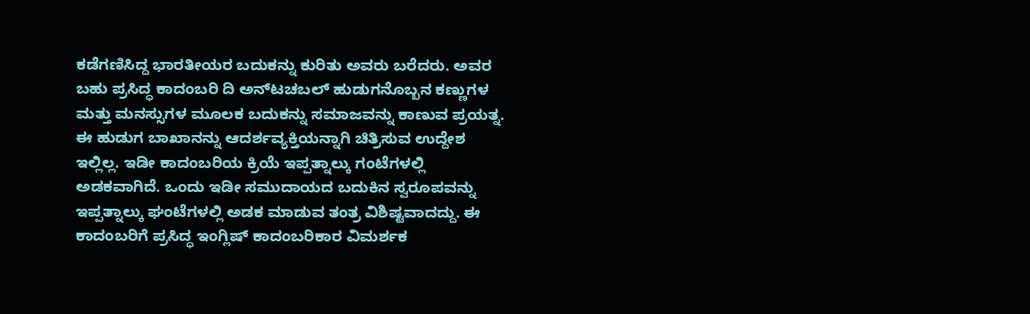ಕಡೆಗಣಿಸಿದ್ದ ಭಾರತೀಯರ ಬದುಕನ್ನು ಕುರಿತು ಅವರು ಬರೆದರು. ಅವರ ಬಹು ಪ್ರಸಿದ್ಧ ಕಾದಂಬರಿ ದಿ ಅನ್‍ಟಚಬಲ್ ಹುಡುಗನೊಬ್ಬನ ಕಣ್ಣುಗಳ ಮತ್ತು ಮನಸ್ಸುಗಳ ಮೂಲಕ ಬದುಕನ್ನು ಸಮಾಜವನ್ನು ಕಾಣುವ ಪ್ರಯತ್ನ. ಈ ಹುಡುಗ ಬಾಖಾನನ್ನು ಆದರ್ಶವ್ಯಕ್ತಿಯನ್ನಾಗಿ ಚಿತ್ರಿಸುವ ಉದ್ದೇಶ ಇಲ್ಲಿಲ್ಲ. ಇಡೀ ಕಾದಂಬರಿಯ ಕ್ರಿಯೆ ಇಪ್ಪತ್ನಾಲ್ಕು ಗಂಟೆಗಳಲ್ಲಿ ಅಡಕವಾಗಿದೆ. ಒಂದು ಇಡೀ ಸಮುದಾಯದ ಬದುಕಿನ ಸ್ವರೂಪವನ್ನು ಇಪ್ಪತ್ನಾಲ್ಕು ಘಂಟೆಗಳಲ್ಲಿ ಅಡಕ ಮಾಡುವ ತಂತ್ರ ವಿಶಿಷ್ಟವಾದದ್ದು. ಈ ಕಾದಂಬರಿಗೆ ಪ್ರಸಿದ್ಧ ಇಂಗ್ಲಿಷ್ ಕಾದಂಬರಿಕಾರ ವಿಮರ್ಶಕ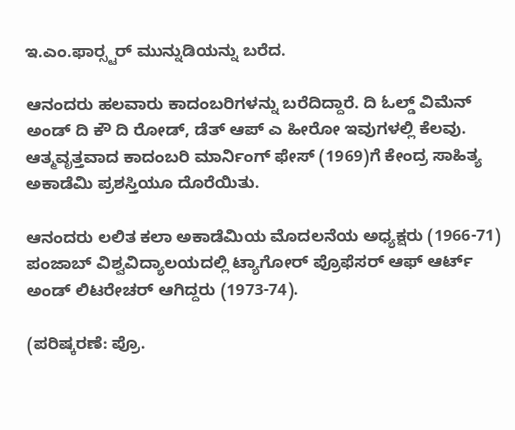ಇ.ಎಂ.ಫಾರ್‍ಸ್ಟರ್ ಮುನ್ನುಡಿಯನ್ನು ಬರೆದ.

ಆನಂದರು ಹಲವಾರು ಕಾದಂಬರಿಗಳನ್ನು ಬರೆದಿದ್ದಾರೆ. ದಿ ಓಲ್ಡ್ ವಿಮೆನ್ ಅಂಡ್ ದಿ ಕೌ ದಿ ರೋಡ್, ಡೆತ್ ಆಪ್ ಎ ಹೀರೋ ಇವುಗಳಲ್ಲಿ ಕೆಲವು. ಆತ್ಮವೃತ್ತವಾದ ಕಾದಂಬರಿ ಮಾರ್ನಿಂಗ್ ಫೇಸ್ (1969)ಗೆ ಕೇಂದ್ರ ಸಾಹಿತ್ಯ ಅಕಾಡೆಮಿ ಪ್ರಶಸ್ತಿಯೂ ದೊರೆಯಿತು.

ಆನಂದರು ಲಲಿತ ಕಲಾ ಅಕಾಡೆಮಿಯ ಮೊದಲನೆಯ ಅಧ್ಯಕ್ಷರು (1966-71) ಪಂಜಾಬ್ ವಿಶ್ವವಿದ್ಯಾಲಯದಲ್ಲಿ ಟ್ಯಾಗೋರ್ ಪ್ರೊಫೆಸರ್ ಆಫ್ ಆರ್ಟ್ ಅಂಡ್ ಲಿಟರೇಚರ್ ಆಗಿದ್ದರು (1973-74).

(ಪರಿಷ್ಕರಣೆ: ಪ್ರೊ.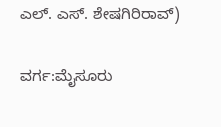ಎಲ್. ಎಸ್. ಶೇಷಗಿರಿರಾವ್)

ವರ್ಗ:ಮೈಸೂರು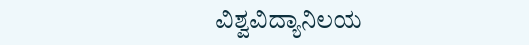ವಿಶ್ವವಿದ್ಯಾನಿಲಯ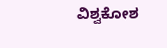ವಿಶ್ವಕೋಶ